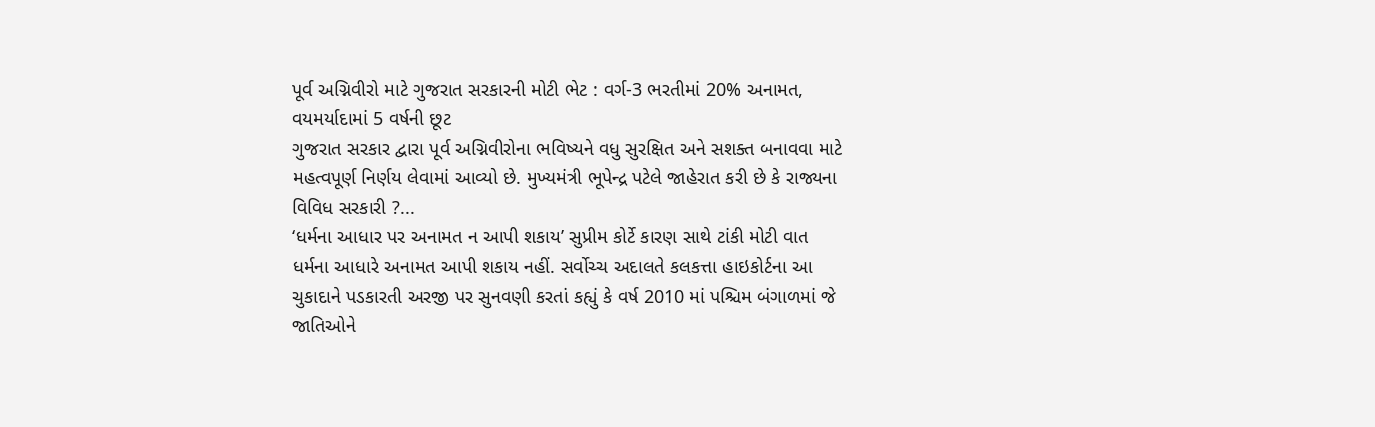પૂર્વ અગ્નિવીરો માટે ગુજરાત સરકારની મોટી ભેટ : વર્ગ-3 ભરતીમાં 20% અનામત, વયમર્યાદામાં 5 વર્ષની છૂટ
ગુજરાત સરકાર દ્વારા પૂર્વ અગ્નિવીરોના ભવિષ્યને વધુ સુરક્ષિત અને સશક્ત બનાવવા માટે મહત્વપૂર્ણ નિર્ણય લેવામાં આવ્યો છે. મુખ્યમંત્રી ભૂપેન્દ્ર પટેલે જાહેરાત કરી છે કે રાજ્યના વિવિધ સરકારી ?...
‘ધર્મના આધાર પર અનામત ન આપી શકાય’ સુપ્રીમ કોર્ટે કારણ સાથે ટાંકી મોટી વાત
ધર્મના આધારે અનામત આપી શકાય નહીં. સર્વોચ્ચ અદાલતે કલકત્તા હાઇકોર્ટના આ ચુકાદાને પડકારતી અરજી પર સુનવણી કરતાં કહ્યું કે વર્ષ 2010 માં પશ્ચિમ બંગાળમાં જે જાતિઓને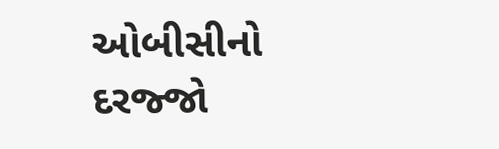ઓબીસીનો દરજ્જો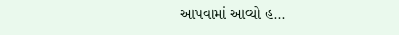આપવામાં આવ્યો હ...